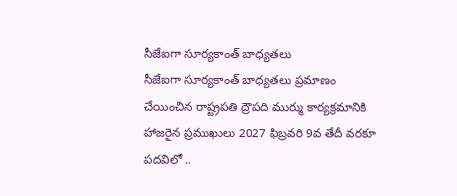సీజేఐగా సూర్యకాంత్ బాధ్యతలు
సీజేఐగా సూర్యకాంత్ బాధ్యతలు ప్రమాణం చేయించిన రాష్ట్రపతి ద్రౌపది ముర్ము కార్యక్రమానికి హాజరైన ప్రముఖులు 2027 ఫిబ్రవరి 9వ తేదీ వరకూ పదవిలో ..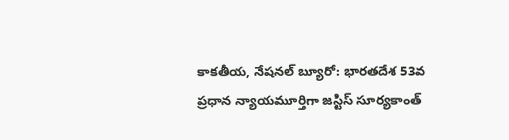కాకతీయ, నేషనల్ బ్యూరో: భారతదేశ 53వ ప్రధాన న్యాయమూర్తిగా జస్టిస్ సూర్యకాంత్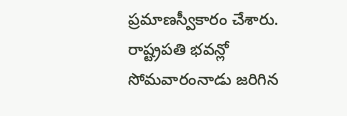ప్రమాణస్వీకారం చేశారు. రాష్ట్రపతి భవన్లో సోమవారంనాడు జరిగిన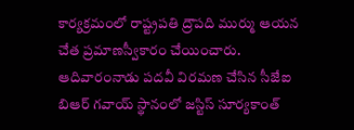కార్యక్రమంలో రాష్ట్రపతి ద్రౌపది ముర్ము ఆయన చేత ప్రమాణస్వీకారం చేయించారు. ఆదివారంనాడు పదవీ విరమణ చేసిన సీజేఐ బిఆర్ గవాయ్ స్థానంలో జస్టిస్ సూర్యకాంత్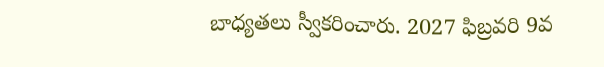బాధ్యతలు స్వీకరించారు. 2027 ఫిబ్రవరి 9వ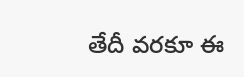తేదీ వరకూ ఈ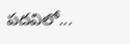పదవిలో...